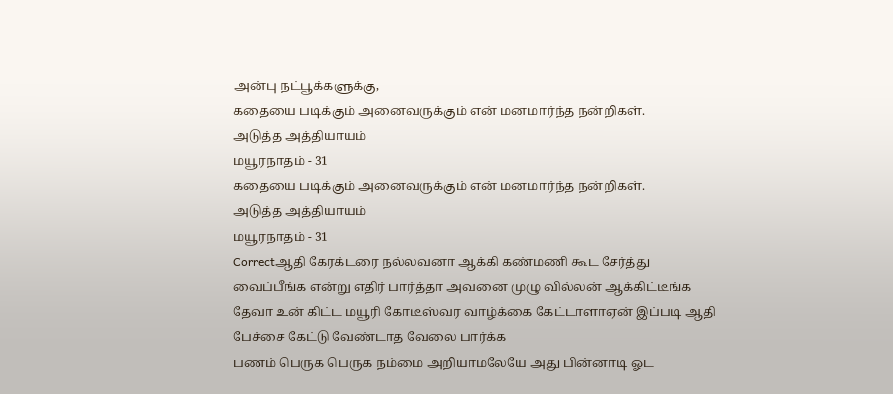அன்பு நட்பூக்களுக்கு,
கதையை படிக்கும் அனைவருக்கும் என் மனமார்ந்த நன்றிகள்.
அடுத்த அத்தியாயம்
மயூரநாதம் - 31
கதையை படிக்கும் அனைவருக்கும் என் மனமார்ந்த நன்றிகள்.
அடுத்த அத்தியாயம்
மயூரநாதம் - 31
Correctஆதி கேரக்டரை நல்லவனா ஆக்கி கண்மணி கூட சேர்த்து வைப்பீங்க என்று எதிர் பார்த்தா அவனை முழு வில்லன் ஆக்கிட்டீங்க
தேவா உன் கிட்ட மயூரி கோடீஸ்வர வாழ்க்கை கேட்டாளாஏன் இப்படி ஆதி பேச்சை கேட்டு வேண்டாத வேலை பார்க்க
பணம் பெருக பெருக நம்மை அறியாமலேயே அது பின்னாடி ஓட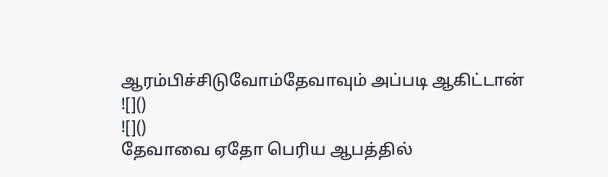ஆரம்பிச்சிடுவோம்தேவாவும் அப்படி ஆகிட்டான்
![]()
![]()
தேவாவை ஏதோ பெரிய ஆபத்தில்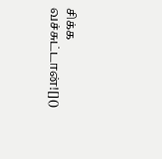சிக்க வச்சுட்டான்![]()